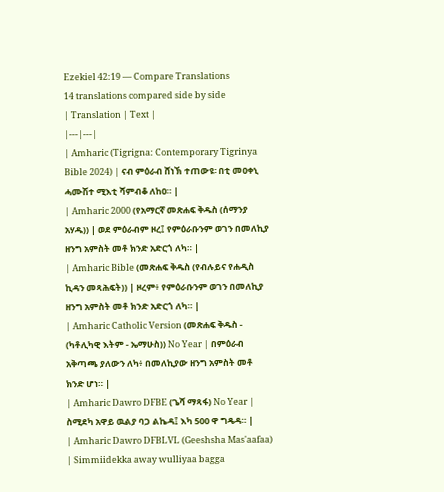Ezekiel 42:19 — Compare Translations
14 translations compared side by side
| Translation | Text |
|---|---|
| Amharic (Tigrigna: Contemporary Tigrinya Bible 2024) | ናብ ምዕራብ ሸነኽ ተጠውዩ፡ በቲ መዐቀኒ ሓሙሽተ ሚእቲ ሻምብቆ ለከዐ። |
| Amharic 2000 (የአማርኛ መጽሐፍ ቅዱስ (ሰማንያ አሃዱ)) | ወደ ምዕራብም ዞረ፤ የምዕራቡንም ወገን በመለኪያ ዘንግ አምስት መቶ ክንድ አድርጎ ለካ። |
| Amharic Bible (መጽሐፍ ቅዱስ (የብሉይና የሐዲስ ኪዳን መጻሕፍት)) | ዞረም፥ የምዕራቡንም ወገን በመለኪያ ዘንግ አምስት መቶ ክንድ አድርጎ ለካ። |
| Amharic Catholic Version (መጽሐፍ ቅዱስ - (ካቶሊካዊ እትም - ኤማሁስ)) No Year | በምዕራብ አቅጣጫ ያለውን ለካ፥ በመለኪያው ዘንግ አምስት መቶ ክንድ ሆነ። |
| Amharic Dawro DFBE (ጌሻ ማጻፋ) No Year | ስሚደካ አዋይ ዉልያ ባጋ ልኬዳ፤ እካ 500 ዋ ግዴዳ። |
| Amharic Dawro DFBLVL (Geeshsha Mas'aafaa) | Simmiidekka away wulliyaa bagga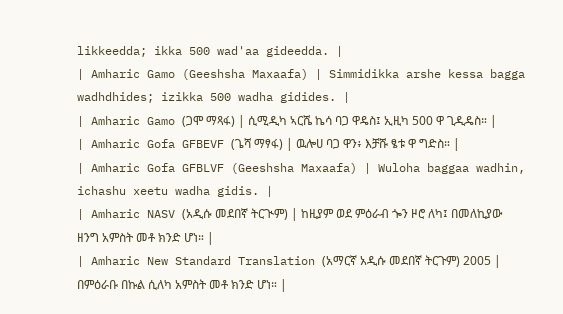likkeedda; ikka 500 wad'aa gideedda. |
| Amharic Gamo (Geeshsha Maxaafa) | Simmidikka arshe kessa bagga wadhdhides; izikka 500 wadha gidides. |
| Amharic Gamo (ጋሞ ማጻፋ) | ሲሚዲካ ኣርሼ ኬሳ ባጋ ዋዴስ፤ ኢዚካ 500 ዋ ጊዲዴስ። |
| Amharic Gofa GFBEVF (ጌሻ ማፃፋ) | ዉሎሀ ባጋ ዋን፥ እቻሹ ፄቱ ዋ ግድስ። |
| Amharic Gofa GFBLVF (Geeshsha Maxaafa) | Wuloha baggaa wadhin, ichashu xeetu wadha gidis. |
| Amharic NASV (አዲሱ መደበኛ ትርጒም) | ከዚያም ወደ ምዕራብ ጐን ዞሮ ለካ፤ በመለኪያው ዘንግ አምስት መቶ ክንድ ሆነ። |
| Amharic New Standard Translation (አማርኛ አዲሱ መደበኛ ትርጉም) 2005 | በምዕራቡ በኩል ሲለካ አምስት መቶ ክንድ ሆነ። |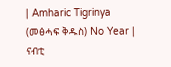| Amharic Tigrinya (መፅሓፍ ቅዱስ) No Year | ናብቲ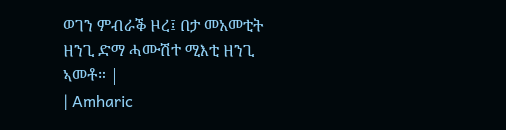ወገን ምብራቕ ዞረ፤ በታ መአመቲት ዘንጊ ድማ ሓሙሽተ ሚእቲ ዘንጊ ኣመቶ። |
| Amharic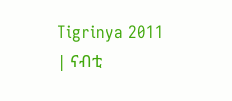Tigrinya 2011 | ናብቲ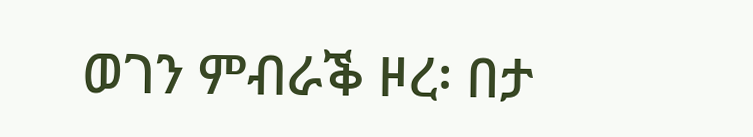ወገን ምብራቕ ዞረ፡ በታ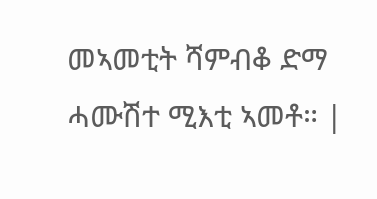መኣመቲት ሻምብቆ ድማ ሓሙሽተ ሚእቲ ኣመቶ። |